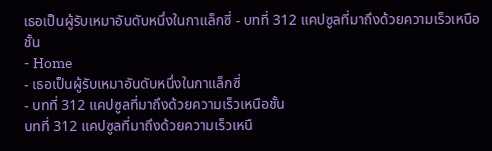เธอเป็นผู้รับเหมาอันดับหนึ่งในกาแล็กซี่ - บทที่ 312 แคปซูลที่มาถึงด้วยความเร็วเหนือชั้น
- Home
- เธอเป็นผู้รับเหมาอันดับหนึ่งในกาแล็กซี่
- บทที่ 312 แคปซูลที่มาถึงด้วยความเร็วเหนือชั้น
บทที่ 312 แคปซูลที่มาถึงด้วยความเร็วเหนื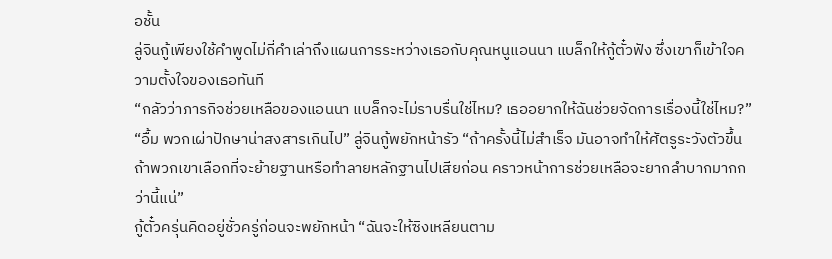อชั้น
ลู่จินกู้เพียงใช้คำพูดไม่กี่คำเล่าถึงแผนการระหว่างเธอกับคุณหนูแอนนา แบล็กให้กู้ตั๋วฟัง ซึ่งเขาก็เข้าใจความตั้งใจของเธอทันที
“กลัวว่าภารกิจช่วยเหลือของแอนนา แบล็กจะไม่ราบรื่นใช่ไหม? เธออยากให้ฉันช่วยจัดการเรื่องนี้ใช่ไหม?”
“อื้ม พวกเผ่าปักษาน่าสงสารเกินไป” ลู่จินกู้พยักหน้ารัว “ถ้าครั้งนี้ไม่สำเร็จ มันอาจทำให้ศัตรูระวังตัวขึ้น ถ้าพวกเขาเลือกที่จะย้ายฐานหรือทำลายหลักฐานไปเสียก่อน คราวหน้าการช่วยเหลือจะยากลำบากมากกว่านี้แน่”
กู้ตั๋วครุ่นคิดอยู่ชั่วครู่ก่อนจะพยักหน้า “ฉันจะให้ซิงเหลียนตาม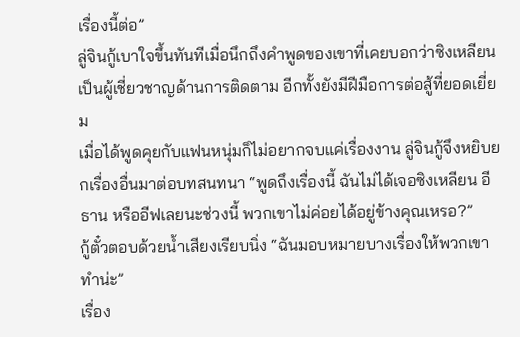เรื่องนี้ต่อ”
ลู่จินกู้เบาใจขึ้นทันทีเมื่อนึกถึงคำพูดของเขาที่เคยบอกว่าซิงเหลียนเป็นผู้เชี่ยวชาญด้านการติดตาม อีกทั้งยังมีฝีมือการต่อสู้ที่ยอดเยี่ยม
เมื่อได้พูดคุยกับแฟนหนุ่มก็ไม่อยากจบแค่เรื่องงาน ลู่จินกู้จึงหยิบยกเรื่องอื่นมาต่อบทสนทนา “พูดถึงเรื่องนี้ ฉันไม่ได้เจอซิงเหลียน อีธาน หรืออีฟเลยนะช่วงนี้ พวกเขาไม่ค่อยได้อยู่ข้างคุณเหรอ?”
กู้ตั๋วตอบด้วยน้ำเสียงเรียบนิ่ง “ฉันมอบหมายบางเรื่องให้พวกเขาทำน่ะ”
เรื่อง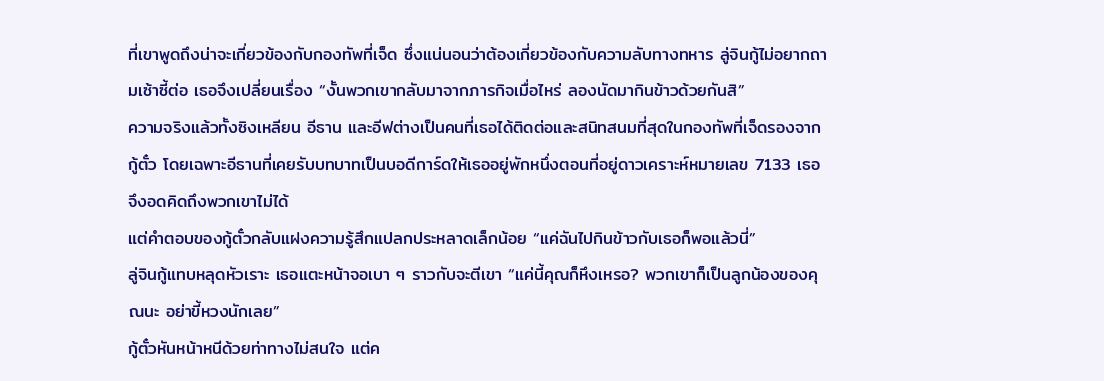ที่เขาพูดถึงน่าจะเกี่ยวข้องกับกองทัพที่เจ็ด ซึ่งแน่นอนว่าต้องเกี่ยวข้องกับความลับทางทหาร ลู่จินกู้ไม่อยากถามเซ้าซี้ต่อ เธอจึงเปลี่ยนเรื่อง “งั้นพวกเขากลับมาจากภารกิจเมื่อไหร่ ลองนัดมากินข้าวด้วยกันสิ”
ความจริงแล้วทั้งซิงเหลียน อีธาน และอีฟต่างเป็นคนที่เธอได้ติดต่อและสนิทสนมที่สุดในกองทัพที่เจ็ดรองจากกู้ตั๋ว โดยเฉพาะอีธานที่เคยรับบทบาทเป็นบอดีการ์ดให้เธออยู่พักหนึ่งตอนที่อยู่ดาวเคราะห์หมายเลข 7133 เธอจึงอดคิดถึงพวกเขาไม่ได้
แต่คำตอบของกู้ตั๋วกลับแฝงความรู้สึกแปลกประหลาดเล็กน้อย “แค่ฉันไปกินข้าวกับเธอก็พอแล้วนี่”
ลู่จินกู้แทบหลุดหัวเราะ เธอแตะหน้าจอเบา ๆ ราวกับจะตีเขา “แค่นี้คุณก็หึงเหรอ? พวกเขาก็เป็นลูกน้องของคุณนะ อย่าขี้หวงนักเลย”
กู้ตั๋วหันหน้าหนีด้วยท่าทางไม่สนใจ แต่ค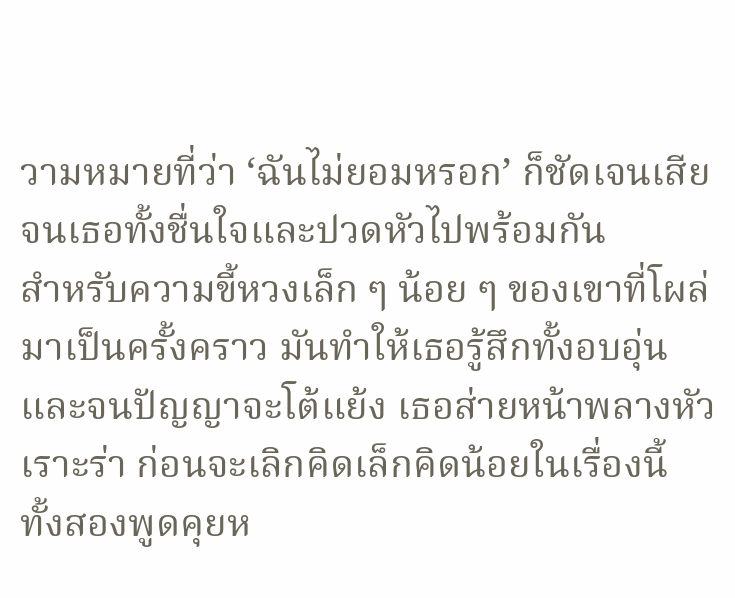วามหมายที่ว่า ‘ฉันไม่ยอมหรอก’ ก็ชัดเจนเสียจนเธอทั้งชื่นใจและปวดหัวไปพร้อมกัน
สำหรับความขี้หวงเล็ก ๆ น้อย ๆ ของเขาที่โผล่มาเป็นครั้งคราว มันทำให้เธอรู้สึกทั้งอบอุ่นและจนปัญญาจะโต้แย้ง เธอส่ายหน้าพลางหัวเราะร่า ก่อนจะเลิกคิดเล็กคิดน้อยในเรื่องนี้
ทั้งสองพูดคุยห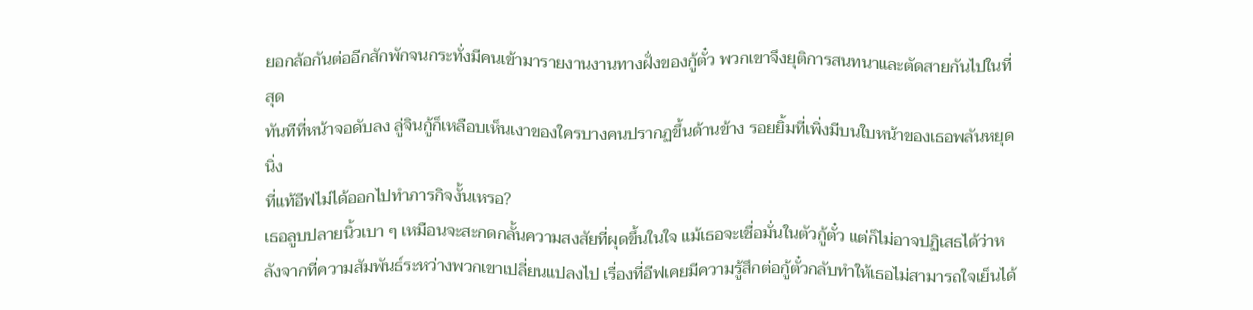ยอกล้อกันต่ออีกสักพักจนกระทั่งมีคนเข้ามารายงานงานทางฝั่งของกู้ตั๋ว พวกเขาจึงยุติการสนทนาและตัดสายกันไปในที่สุด
ทันทีที่หน้าจอดับลง ลู่จินกู้ก็เหลือบเห็นเงาของใครบางคนปรากฏขึ้นด้านข้าง รอยยิ้มที่เพิ่งมีบนใบหน้าของเธอพลันหยุดนิ่ง
ที่แท้อีฟไม่ได้ออกไปทำภารกิจงั้นเหรอ?
เธอลูบปลายนิ้วเบา ๆ เหมือนจะสะกดกลั้นความสงสัยที่ผุดขึ้นในใจ แม้เธอจะเชื่อมั่นในตัวกู้ตั๋ว แต่ก็ไม่อาจปฏิเสธได้ว่าหลังจากที่ความสัมพันธ์ระหว่างพวกเขาเปลี่ยนแปลงไป เรื่องที่อีฟเคยมีความรู้สึกต่อกู้ตั๋วกลับทำให้เธอไม่สามารถใจเย็นได้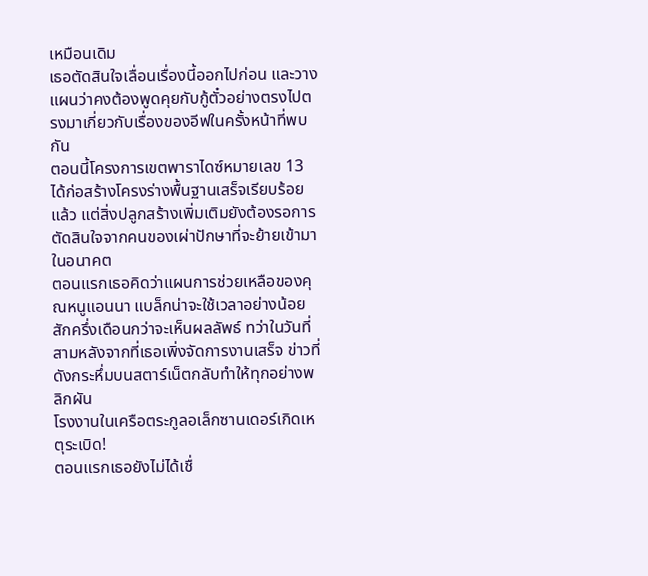เหมือนเดิม
เธอตัดสินใจเลื่อนเรื่องนี้ออกไปก่อน และวางแผนว่าคงต้องพูดคุยกับกู้ตั๋วอย่างตรงไปตรงมาเกี่ยวกับเรื่องของอีฟในครั้งหน้าที่พบกัน
ตอนนี้โครงการเขตพาราไดซ์หมายเลข 13 ได้ก่อสร้างโครงร่างพื้นฐานเสร็จเรียบร้อยแล้ว แต่สิ่งปลูกสร้างเพิ่มเติมยังต้องรอการตัดสินใจจากคนของเผ่าปักษาที่จะย้ายเข้ามาในอนาคต
ตอนแรกเธอคิดว่าแผนการช่วยเหลือของคุณหนูแอนนา แบล็กน่าจะใช้เวลาอย่างน้อยสักครึ่งเดือนกว่าจะเห็นผลลัพธ์ ทว่าในวันที่สามหลังจากที่เธอเพิ่งจัดการงานเสร็จ ข่าวที่ดังกระหึ่มบนสตาร์เน็ตกลับทำให้ทุกอย่างพลิกผัน
โรงงานในเครือตระกูลอเล็กซานเดอร์เกิดเหตุระเบิด!
ตอนแรกเธอยังไม่ได้เชื่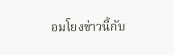อมโยงข่าวนี้กับ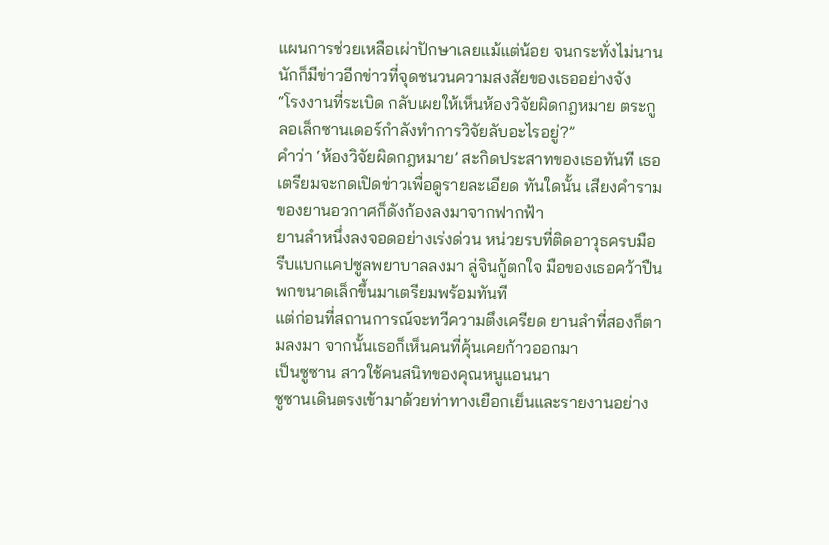แผนการช่วยเหลือเผ่าปักษาเลยแม้แต่น้อย จนกระทั่งไม่นานนักก็มีข่าวอีกข่าวที่จุดชนวนความสงสัยของเธออย่างจัง
“โรงงานที่ระเบิด กลับเผยให้เห็นห้องวิจัยผิดกฎหมาย ตระกูลอเล็กซานเดอร์กำลังทำการวิจัยลับอะไรอยู่?”
คำว่า ‘ห้องวิจัยผิดกฎหมาย’ สะกิดประสาทของเธอทันที เธอเตรียมจะกดเปิดข่าวเพื่อดูรายละเอียด ทันใดนั้น เสียงคำรามของยานอวกาศก็ดังก้องลงมาจากฟากฟ้า
ยานลำหนึ่งลงจอดอย่างเร่งด่วน หน่วยรบที่ติดอาวุธครบมือรีบแบกแคปซูลพยาบาลลงมา ลู่จินกู้ตกใจ มือของเธอคว้าปืนพกขนาดเล็กขึ้นมาเตรียมพร้อมทันที
แต่ก่อนที่สถานการณ์จะทวีความตึงเครียด ยานลำที่สองก็ตามลงมา จากนั้นเธอก็เห็นคนที่คุ้นเคยก้าวออกมา
เป็นซูซาน สาวใช้คนสนิทของคุณหนูแอนนา
ซูซานเดินตรงเข้ามาด้วยท่าทางเยือกเย็นและรายงานอย่าง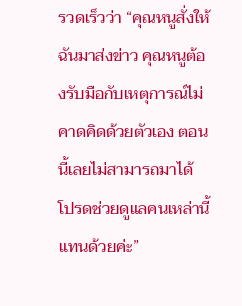รวดเร็วว่า “คุณหนูสั่งให้ฉันมาส่งข่าว คุณหนูต้องรับมือกับเหตุการณ์ไม่คาดคิดด้วยตัวเอง ตอนนี้เลยไม่สามารถมาได้ โปรดช่วยดูแลคนเหล่านี้แทนด้วยค่ะ”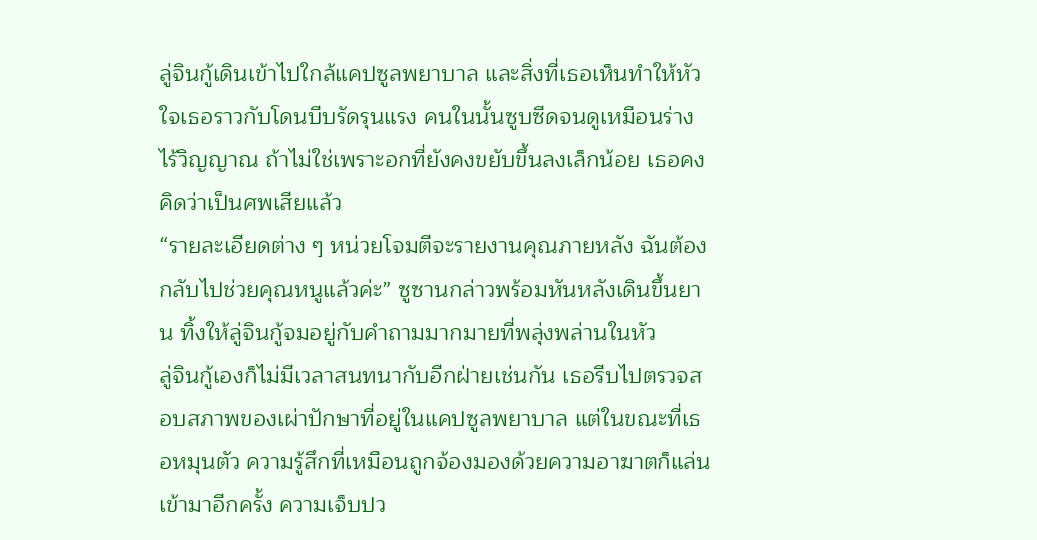ลู่จินกู้เดินเข้าไปใกล้แคปซูลพยาบาล และสิ่งที่เธอเห็นทำให้หัวใจเธอราวกับโดนบีบรัดรุนแรง คนในนั้นซูบซีดจนดูเหมือนร่างไร้วิญญาณ ถ้าไม่ใช่เพราะอกที่ยังคงขยับขึ้นลงเล็กน้อย เธอคงคิดว่าเป็นศพเสียแล้ว
“รายละเอียดต่าง ๆ หน่วยโจมตีจะรายงานคุณภายหลัง ฉันต้องกลับไปช่วยคุณหนูแล้วค่ะ” ซูซานกล่าวพร้อมหันหลังเดินขึ้นยาน ทิ้งให้ลู่จินกู้จมอยู่กับคำถามมากมายที่พลุ่งพล่านในหัว
ลู่จินกู้เองก็ไม่มีเวลาสนทนากับอีกฝ่ายเช่นกัน เธอรีบไปตรวจสอบสภาพของเผ่าปักษาที่อยู่ในแคปซูลพยาบาล แต่ในขณะที่เธอหมุนตัว ความรู้สึกที่เหมือนถูกจ้องมองด้วยความอาฆาตก็แล่นเข้ามาอีกครั้ง ความเจ็บปว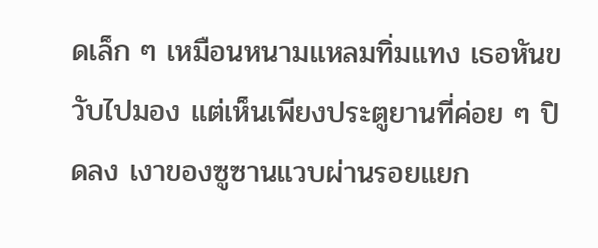ดเล็ก ๆ เหมือนหนามแหลมทิ่มแทง เธอหันขวับไปมอง แต่เห็นเพียงประตูยานที่ค่อย ๆ ปิดลง เงาของซูซานแวบผ่านรอยแยก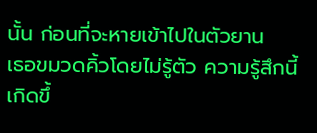นั้น ก่อนที่จะหายเข้าไปในตัวยาน
เธอขมวดคิ้วโดยไม่รู้ตัว ความรู้สึกนี้เกิดขึ้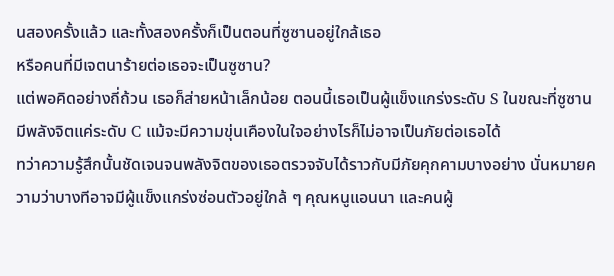นสองครั้งแล้ว และทั้งสองครั้งก็เป็นตอนที่ซูซานอยู่ใกล้เธอ
หรือคนที่มีเจตนาร้ายต่อเธอจะเป็นซูซาน?
แต่พอคิดอย่างถี่ถ้วน เธอก็ส่ายหน้าเล็กน้อย ตอนนี้เธอเป็นผู้แข็งแกร่งระดับ S ในขณะที่ซูซานมีพลังจิตแค่ระดับ C แม้จะมีความขุ่นเคืองในใจอย่างไรก็ไม่อาจเป็นภัยต่อเธอได้
ทว่าความรู้สึกนั้นชัดเจนจนพลังจิตของเธอตรวจจับได้ราวกับมีภัยคุกคามบางอย่าง นั่นหมายความว่าบางทีอาจมีผู้แข็งแกร่งซ่อนตัวอยู่ใกล้ ๆ คุณหนูแอนนา และคนผู้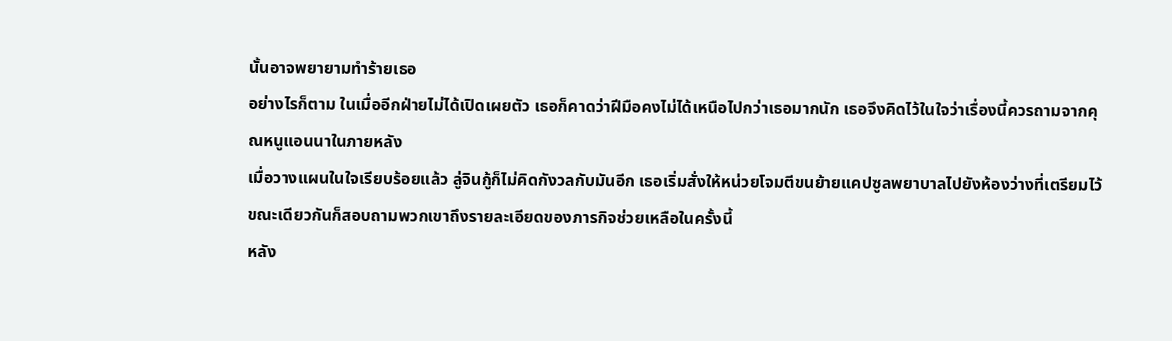นั้นอาจพยายามทำร้ายเธอ
อย่างไรก็ตาม ในเมื่ออีกฝ่ายไม่ได้เปิดเผยตัว เธอก็คาดว่าฝีมือคงไม่ได้เหนือไปกว่าเธอมากนัก เธอจึงคิดไว้ในใจว่าเรื่องนี้ควรถามจากคุณหนูแอนนาในภายหลัง
เมื่อวางแผนในใจเรียบร้อยแล้ว ลู่จินกู้ก็ไม่คิดกังวลกับมันอีก เธอเริ่มสั่งให้หน่วยโจมตีขนย้ายแคปซูลพยาบาลไปยังห้องว่างที่เตรียมไว้ ขณะเดียวกันก็สอบถามพวกเขาถึงรายละเอียดของภารกิจช่วยเหลือในครั้งนี้
หลัง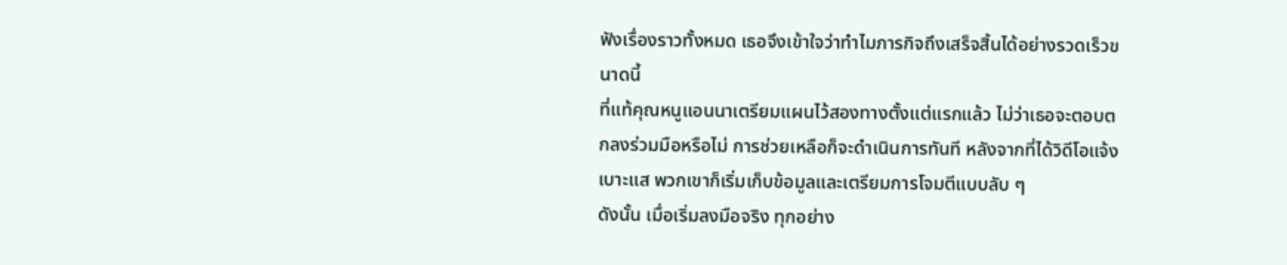ฟังเรื่องราวทั้งหมด เธอจึงเข้าใจว่าทำไมภารกิจถึงเสร็จสิ้นได้อย่างรวดเร็วขนาดนี้
ที่แท้คุณหนูแอนนาเตรียมแผนไว้สองทางตั้งแต่แรกแล้ว ไม่ว่าเธอจะตอบตกลงร่วมมือหรือไม่ การช่วยเหลือก็จะดำเนินการทันที หลังจากที่ได้วิดีโอแจ้งเบาะแส พวกเขาก็เริ่มเก็บข้อมูลและเตรียมการโจมตีแบบลับ ๆ
ดังนั้น เมื่อเริ่มลงมือจริง ทุกอย่าง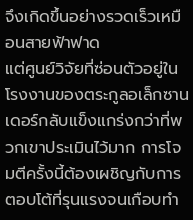จึงเกิดขึ้นอย่างรวดเร็วเหมือนสายฟ้าฟาด
แต่ศูนย์วิจัยที่ซ่อนตัวอยู่ในโรงงานของตระกูลอเล็กซานเดอร์กลับแข็งแกร่งกว่าที่พวกเขาประเมินไว้มาก การโจมตีครั้งนี้ต้องเผชิญกับการตอบโต้ที่รุนแรงจนเกือบทำ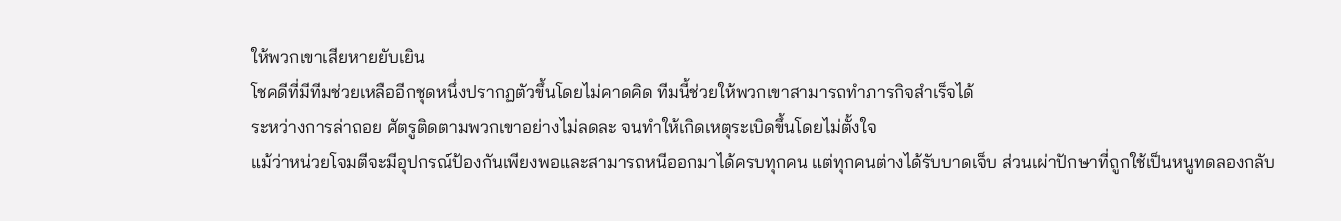ให้พวกเขาเสียหายยับเยิน
โชคดีที่มีทีมช่วยเหลืออีกชุดหนึ่งปรากฏตัวขึ้นโดยไม่คาดคิด ทีมนี้ช่วยให้พวกเขาสามารถทำภารกิจสำเร็จได้
ระหว่างการล่าถอย ศัตรูติดตามพวกเขาอย่างไม่ลดละ จนทำให้เกิดเหตุระเบิดขึ้นโดยไม่ตั้งใจ
แม้ว่าหน่วยโจมตีจะมีอุปกรณ์ป้องกันเพียงพอและสามารถหนีออกมาได้ครบทุกคน แต่ทุกคนต่างได้รับบาดเจ็บ ส่วนเผ่าปักษาที่ถูกใช้เป็นหนูทดลองกลับ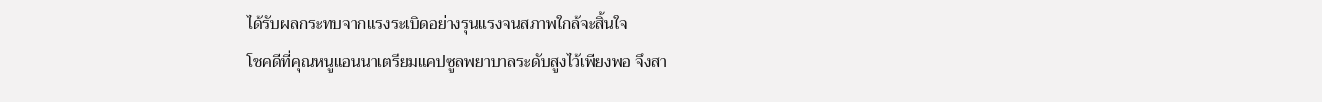ได้รับผลกระทบจากแรงระเบิดอย่างรุนแรงจนสภาพใกล้จะสิ้นใจ
โชคดีที่คุณหนูแอนนาเตรียมแคปซูลพยาบาลระดับสูงไว้เพียงพอ จึงสา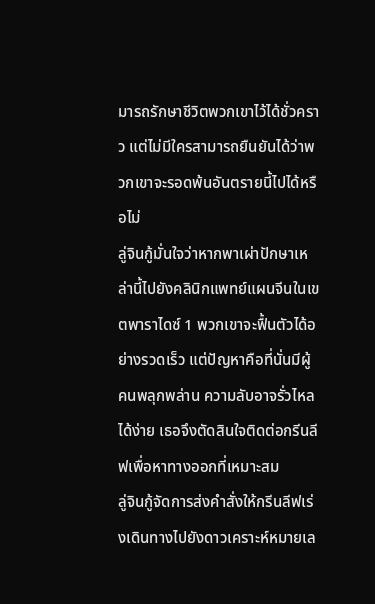มารถรักษาชีวิตพวกเขาไว้ได้ชั่วคราว แต่ไม่มีใครสามารถยืนยันได้ว่าพวกเขาจะรอดพ้นอันตรายนี้ไปได้หรือไม่
ลู่จินกู้มั่นใจว่าหากพาเผ่าปักษาเหล่านี้ไปยังคลินิกแพทย์แผนจีนในเขตพาราไดซ์ 1 พวกเขาจะฟื้นตัวได้อย่างรวดเร็ว แต่ปัญหาคือที่นั่นมีผู้คนพลุกพล่าน ความลับอาจรั่วไหลได้ง่าย เธอจึงตัดสินใจติดต่อกรีนลีฟเพื่อหาทางออกที่เหมาะสม
ลู่จินกู้จัดการส่งคำสั่งให้กรีนลีฟเร่งเดินทางไปยังดาวเคราะห์หมายเล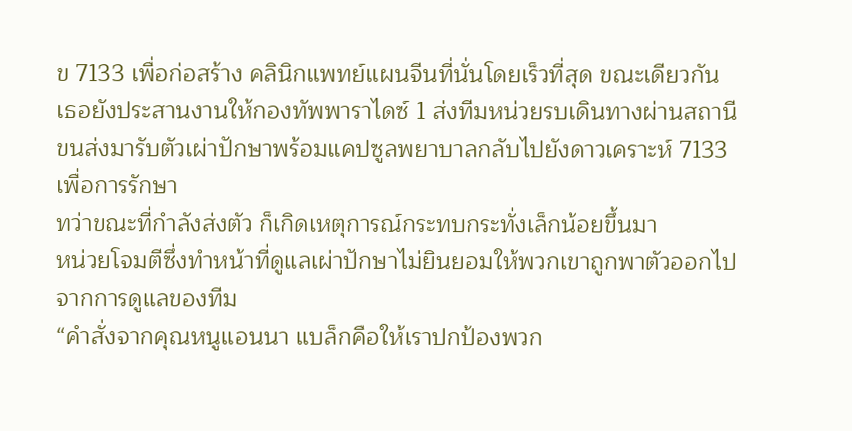ข 7133 เพื่อก่อสร้าง คลินิกแพทย์แผนจีนที่นั่นโดยเร็วที่สุด ขณะเดียวกัน เธอยังประสานงานให้กองทัพพาราไดซ์ 1 ส่งทีมหน่วยรบเดินทางผ่านสถานีขนส่งมารับตัวเผ่าปักษาพร้อมแคปซูลพยาบาลกลับไปยังดาวเคราะห์ 7133 เพื่อการรักษา
ทว่าขณะที่กำลังส่งตัว ก็เกิดเหตุการณ์กระทบกระทั่งเล็กน้อยขึ้นมา
หน่วยโจมตีซึ่งทำหน้าที่ดูแลเผ่าปักษาไม่ยินยอมให้พวกเขาถูกพาตัวออกไปจากการดูแลของทีม
“คำสั่งจากคุณหนูแอนนา แบล็กคือให้เราปกป้องพวก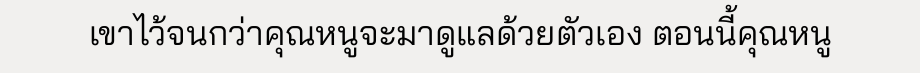เขาไว้จนกว่าคุณหนูจะมาดูแลด้วยตัวเอง ตอนนี้คุณหนู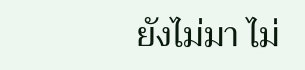ยังไม่มา ไม่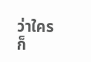ว่าใครก็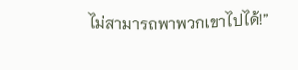ไม่สามารถพาพวกเขาไปได้!”